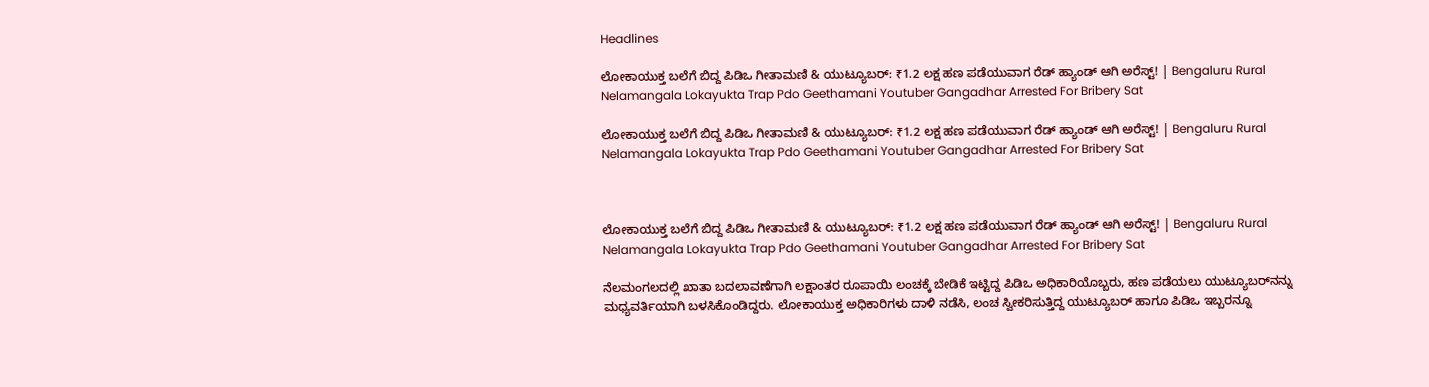Headlines

ಲೋಕಾಯುಕ್ತ ಬಲೆಗೆ ಬಿದ್ದ ಪಿಡಿಒ ಗೀತಾಮಣಿ & ಯುಟ್ಯೂಬರ್: ₹1.2 ಲಕ್ಷ ಹಣ ಪಡೆಯುವಾಗ ರೆಡ್‌ ಹ್ಯಾಂಡ್ ಆಗಿ ಅರೆಸ್ಟ್! | Bengaluru Rural Nelamangala Lokayukta Trap Pdo Geethamani Youtuber Gangadhar Arrested For Bribery Sat

ಲೋಕಾಯುಕ್ತ ಬಲೆಗೆ ಬಿದ್ದ ಪಿಡಿಒ ಗೀತಾಮಣಿ & ಯುಟ್ಯೂಬರ್: ₹1.2 ಲಕ್ಷ ಹಣ ಪಡೆಯುವಾಗ ರೆಡ್‌ ಹ್ಯಾಂಡ್ ಆಗಿ ಅರೆಸ್ಟ್! | Bengaluru Rural Nelamangala Lokayukta Trap Pdo Geethamani Youtuber Gangadhar Arrested For Bribery Sat



ಲೋಕಾಯುಕ್ತ ಬಲೆಗೆ ಬಿದ್ದ ಪಿಡಿಒ ಗೀತಾಮಣಿ & ಯುಟ್ಯೂಬರ್: ₹1.2 ಲಕ್ಷ ಹಣ ಪಡೆಯುವಾಗ ರೆಡ್‌ ಹ್ಯಾಂಡ್ ಆಗಿ ಅರೆಸ್ಟ್! | Bengaluru Rural Nelamangala Lokayukta Trap Pdo Geethamani Youtuber Gangadhar Arrested For Bribery Sat

ನೆಲಮಂಗಲದಲ್ಲಿ ಖಾತಾ ಬದಲಾವಣೆಗಾಗಿ ಲಕ್ಷಾಂತರ ರೂಪಾಯಿ ಲಂಚಕ್ಕೆ ಬೇಡಿಕೆ ಇಟ್ಟಿದ್ದ ಪಿಡಿಒ ಅಧಿಕಾರಿಯೊಬ್ಬರು, ಹಣ ಪಡೆಯಲು ಯುಟ್ಯೂಬರ್‌ನನ್ನು ಮಧ್ಯವರ್ತಿಯಾಗಿ ಬಳಸಿಕೊಂಡಿದ್ದರು. ಲೋಕಾಯುಕ್ತ ಅಧಿಕಾರಿಗಳು ದಾಳಿ ನಡೆಸಿ, ಲಂಚ ಸ್ವೀಕರಿಸುತ್ತಿದ್ದ ಯುಟ್ಯೂಬರ್ ಹಾಗೂ ಪಿಡಿಒ ಇಬ್ಬರನ್ನೂ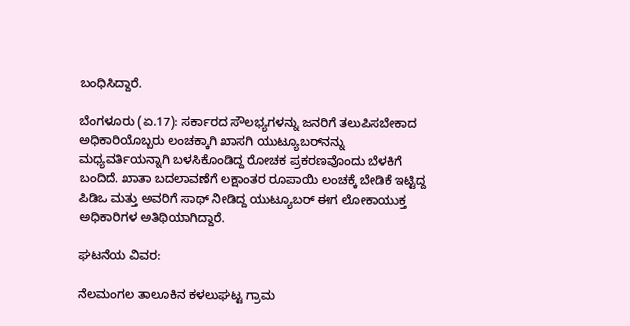ಬಂಧಿಸಿದ್ದಾರೆ.

ಬೆಂಗಳೂರು (ಏ.17): ಸರ್ಕಾರದ ಸೌಲಭ್ಯಗಳನ್ನು ಜನರಿಗೆ ತಲುಪಿಸಬೇಕಾದ ಅಧಿಕಾರಿಯೊಬ್ಬರು ಲಂಚಕ್ಕಾಗಿ ಖಾಸಗಿ ಯುಟ್ಯೂಬರ್‌ನನ್ನು ಮಧ್ಯವರ್ತಿಯನ್ನಾಗಿ ಬಳಸಿಕೊಂಡಿದ್ದ ರೋಚಕ ಪ್ರಕರಣವೊಂದು ಬೆಳಕಿಗೆ ಬಂದಿದೆ. ಖಾತಾ ಬದಲಾವಣೆಗೆ ಲಕ್ಷಾಂತರ ರೂಪಾಯಿ ಲಂಚಕ್ಕೆ ಬೇಡಿಕೆ ಇಟ್ಟಿದ್ದ ಪಿಡಿಒ ಮತ್ತು ಅವರಿಗೆ ಸಾಥ್ ನೀಡಿದ್ದ ಯುಟ್ಯೂಬರ್ ಈಗ ಲೋಕಾಯುಕ್ತ ಅಧಿಕಾರಿಗಳ ಅತಿಥಿಯಾಗಿದ್ದಾರೆ.

ಘಟನೆಯ ವಿವರ:

ನೆಲಮಂಗಲ ತಾಲೂಕಿನ ಕಳಲುಘಟ್ಟ ಗ್ರಾಮ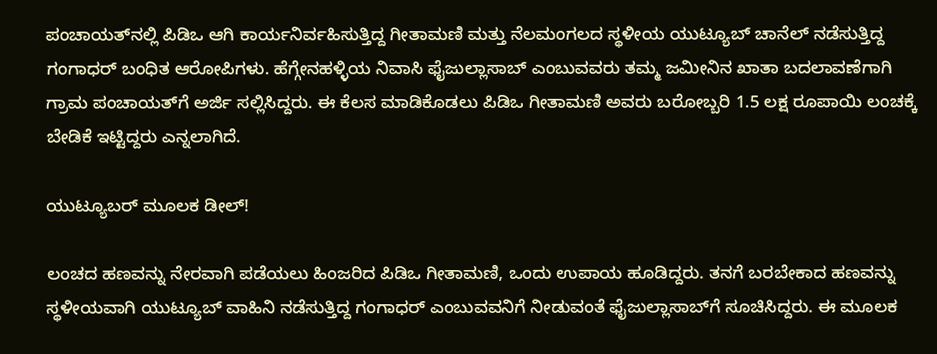ಪಂಚಾಯತ್‌ನಲ್ಲಿ ಪಿಡಿಒ ಆಗಿ ಕಾರ್ಯನಿರ್ವಹಿಸುತ್ತಿದ್ದ ಗೀತಾಮಣಿ ಮತ್ತು ನೆಲಮಂಗಲದ ಸ್ಥಳೀಯ ಯುಟ್ಯೂಬ್ ಚಾನೆಲ್ ನಡೆಸುತ್ತಿದ್ದ ಗಂಗಾಧರ್ ಬಂಧಿತ ಆರೋಪಿಗಳು. ಹೆಗ್ಗೇನಹಳ್ಳಿಯ ನಿವಾಸಿ ಫೈಜುಲ್ಲಾಸಾಬ್ ಎಂಬುವವರು ತಮ್ಮ ಜಮೀನಿನ ಖಾತಾ ಬದಲಾವಣೆಗಾಗಿ ಗ್ರಾಮ ಪಂಚಾಯತ್‌ಗೆ ಅರ್ಜಿ ಸಲ್ಲಿಸಿದ್ದರು. ಈ ಕೆಲಸ ಮಾಡಿಕೊಡಲು ಪಿಡಿಒ ಗೀತಾಮಣಿ ಅವರು ಬರೋಬ್ಬರಿ 1.5 ಲಕ್ಷ ರೂಪಾಯಿ ಲಂಚಕ್ಕೆ ಬೇಡಿಕೆ ಇಟ್ಟಿದ್ದರು ಎನ್ನಲಾಗಿದೆ.

ಯುಟ್ಯೂಬರ್ ಮೂಲಕ ಡೀಲ್!

ಲಂಚದ ಹಣವನ್ನು ನೇರವಾಗಿ ಪಡೆಯಲು ಹಿಂಜರಿದ ಪಿಡಿಒ ಗೀತಾಮಣಿ, ಒಂದು ಉಪಾಯ ಹೂಡಿದ್ದರು. ತನಗೆ ಬರಬೇಕಾದ ಹಣವನ್ನು ಸ್ಥಳೀಯವಾಗಿ ಯುಟ್ಯೂಬ್ ವಾಹಿನಿ ನಡೆಸುತ್ತಿದ್ದ ಗಂಗಾಧರ್ ಎಂಬುವವನಿಗೆ ನೀಡುವಂತೆ ಫೈಜುಲ್ಲಾಸಾಬ್‌ಗೆ ಸೂಚಿಸಿದ್ದರು. ಈ ಮೂಲಕ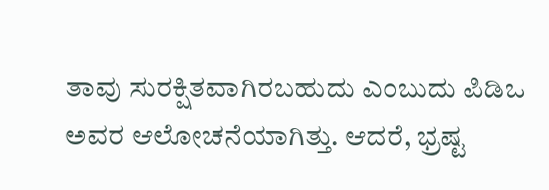ತಾವು ಸುರಕ್ಷಿತವಾಗಿರಬಹುದು ಎಂಬುದು ಪಿಡಿಒ ಅವರ ಆಲೋಚನೆಯಾಗಿತ್ತು. ಆದರೆ, ಭ್ರಷ್ಟ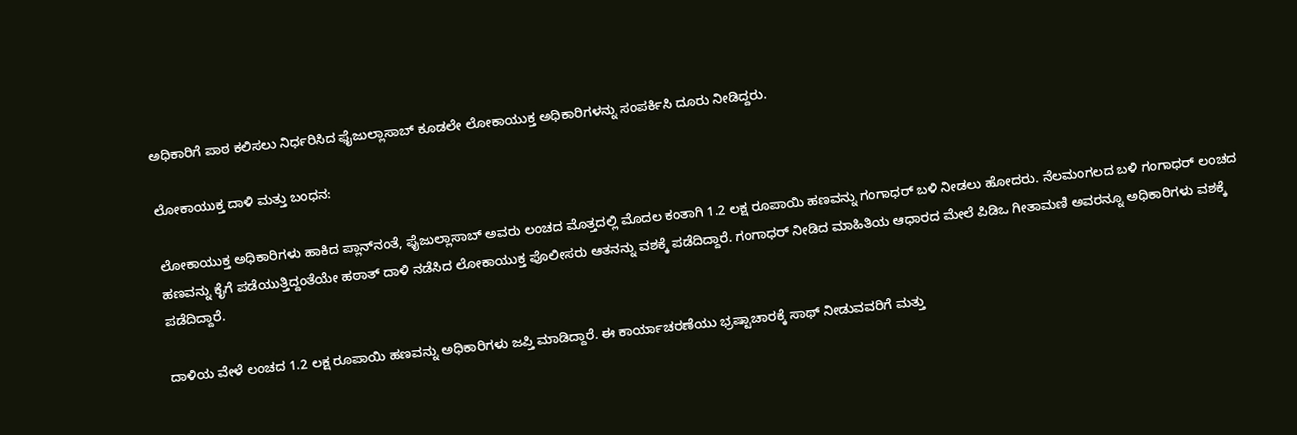ಅಧಿಕಾರಿಗೆ ಪಾಠ ಕಲಿಸಲು ನಿರ್ಧರಿಸಿದ ಫೈಜುಲ್ಲಾಸಾಬ್ ಕೂಡಲೇ ಲೋಕಾಯುಕ್ತ ಅಧಿಕಾರಿಗಳನ್ನು ಸಂಪರ್ಕಿಸಿ ದೂರು ನೀಡಿದ್ದರು.

ಲೋಕಾಯುಕ್ತ ದಾಳಿ ಮತ್ತು ಬಂಧನ:

ಲೋಕಾಯುಕ್ತ ಅಧಿಕಾರಿಗಳು ಹಾಕಿದ ಪ್ಲಾನ್‌ನಂತೆ, ಫೈಜುಲ್ಲಾಸಾಬ್ ಅವರು ಲಂಚದ ಮೊತ್ತದಲ್ಲಿ ಮೊದಲ ಕಂತಾಗಿ 1.2 ಲಕ್ಷ ರೂಪಾಯಿ ಹಣವನ್ನು ಗಂಗಾಧರ್ ಬಳಿ ನೀಡಲು ಹೋದರು. ನೆಲಮಂಗಲದ ಬಳಿ ಗಂಗಾಧರ್ ಲಂಚದ ಹಣವನ್ನು ಕೈಗೆ ಪಡೆಯುತ್ತಿದ್ದಂತೆಯೇ ಹಠಾತ್ ದಾಳಿ ನಡೆಸಿದ ಲೋಕಾಯುಕ್ತ ಪೊಲೀಸರು ಆತನನ್ನು ವಶಕ್ಕೆ ಪಡೆದಿದ್ದಾರೆ. ಗಂಗಾಧರ್ ನೀಡಿದ ಮಾಹಿತಿಯ ಆಧಾರದ ಮೇಲೆ ಪಿಡಿಒ ಗೀತಾಮಣಿ ಅವರನ್ನೂ ಅಧಿಕಾರಿಗಳು ವಶಕ್ಕೆ ಪಡೆದಿದ್ದಾರೆ.

ದಾಳಿಯ ವೇಳೆ ಲಂಚದ 1.2 ಲಕ್ಷ ರೂಪಾಯಿ ಹಣವನ್ನು ಅಧಿಕಾರಿಗಳು ಜಪ್ತಿ ಮಾಡಿದ್ದಾರೆ. ಈ ಕಾರ್ಯಾಚರಣೆಯು ಭ್ರಷ್ಟಾಚಾರಕ್ಕೆ ಸಾಥ್ ನೀಡುವವರಿಗೆ ಮತ್ತು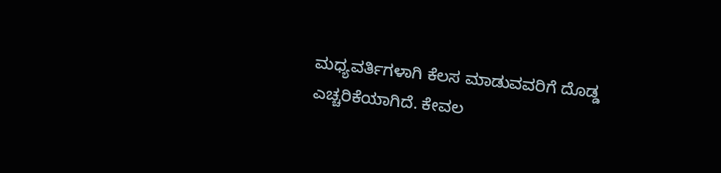ಮಧ್ಯವರ್ತಿಗಳಾಗಿ ಕೆಲಸ ಮಾಡುವವರಿಗೆ ದೊಡ್ಡ ಎಚ್ಚರಿಕೆಯಾಗಿದೆ. ಕೇವಲ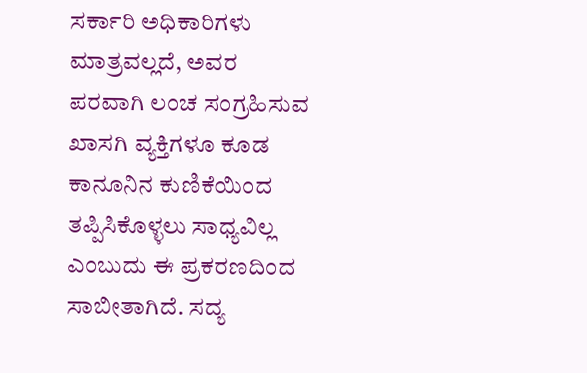ಸರ್ಕಾರಿ ಅಧಿಕಾರಿಗಳು ಮಾತ್ರವಲ್ಲದೆ, ಅವರ ಪರವಾಗಿ ಲಂಚ ಸಂಗ್ರಹಿಸುವ ಖಾಸಗಿ ವ್ಯಕ್ತಿಗಳೂ ಕೂಡ ಕಾನೂನಿನ ಕುಣಿಕೆಯಿಂದ ತಪ್ಪಿಸಿಕೊಳ್ಳಲು ಸಾಧ್ಯವಿಲ್ಲ ಎಂಬುದು ಈ ಪ್ರಕರಣದಿಂದ ಸಾಬೀತಾಗಿದೆ. ಸದ್ಯ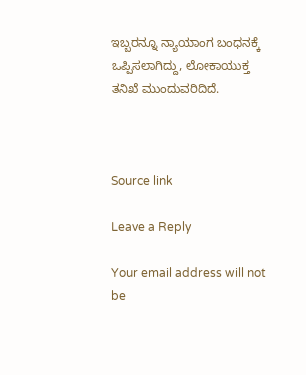ಇಬ್ಬರನ್ನೂ ನ್ಯಾಯಾಂಗ ಬಂಧನಕ್ಕೆ ಒಪ್ಪಿಸಲಾಗಿದ್ದು, ಲೋಕಾಯುಕ್ತ ತನಿಖೆ ಮುಂದುವರಿದಿದೆ.



Source link

Leave a Reply

Your email address will not be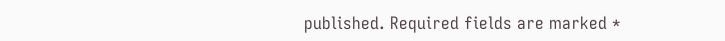published. Required fields are marked *